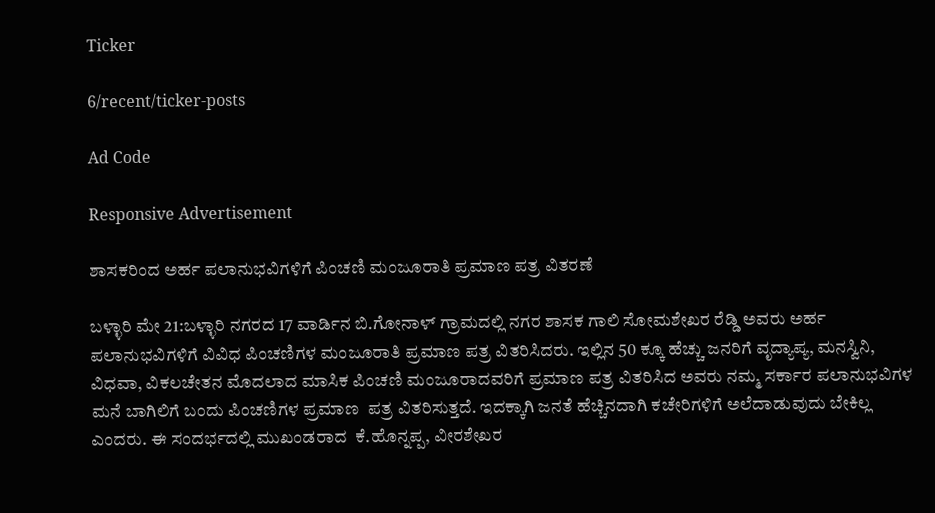Ticker

6/recent/ticker-posts

Ad Code

Responsive Advertisement

ಶಾಸಕರಿಂದ ಅರ್ಹ ಪಲಾನುಭವಿಗಳಿಗೆ ಪಿಂಚಣಿ ಮಂಜೂರಾತಿ ಪ್ರಮಾಣ ಪತ್ರ ವಿತರಣೆ

ಬಳ್ಳಾರಿ ಮೇ 21:ಬಳ್ಳಾರಿ ನಗರದ 17 ವಾರ್ಡಿನ ಬಿ.ಗೋನಾಳ್ ಗ್ರಾಮದಲ್ಲಿ ನಗರ ಶಾಸಕ ಗಾಲಿ ಸೋಮಶೇಖರ ರೆಡ್ಡಿ ಅವರು ಅರ್ಹ ಪಲಾನುಭವಿಗಳಿಗೆ ವಿವಿಧ ಪಿಂಚಣಿಗಳ ಮಂಜೂರಾತಿ ಪ್ರಮಾಣ ಪತ್ರ ವಿತರಿಸಿದರು. ಇಲ್ಲಿನ 50 ಕ್ಕೂ ಹೆಚ್ಚು ಜನರಿಗೆ ವೃದ್ಯಾಪ್ಯ, ಮನಸ್ವಿನಿ, ವಿಧವಾ, ವಿಕಲಚೇತನ ಮೊದಲಾದ ಮಾಸಿಕ ಪಿಂಚಣಿ ಮಂಜೂರಾದವರಿಗೆ ಪ್ರಮಾಣ ಪತ್ರ ವಿತರಿಸಿದ ಅವರು ನಮ್ಮ ಸರ್ಕಾರ ಪಲಾನುಭವಿಗಳ ಮನೆ ಬಾಗಿಲಿಗೆ ಬಂದು ಪಿಂಚಣಿಗಳ ಪ್ರಮಾಣ  ಪತ್ರ ವಿತರಿಸುತ್ತದೆ. ಇದಕ್ಕಾಗಿ ಜನತೆ ಹೆಚ್ಚಿನದಾಗಿ ಕಚೇರಿಗಳಿಗೆ ಅಲೆದಾಡುವುದು ಬೇಕಿಲ್ಲ ಎಂದರು. ಈ ಸಂದರ್ಭದಲ್ಲಿ ಮುಖಂಡರಾದ  ಕೆ.ಹೊನ್ನಪ್ಪ, ವೀರಶೇಖರ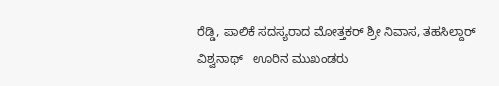ರೆಡ್ಡಿ, ಪಾಲಿಕೆ ಸದಸ್ಯರಾದ ಮೋತ್ತಕರ್ ಶ್ರೀ ನಿವಾಸ, ತಹಸಿಲ್ದಾರ್ ವಿಶ್ವನಾಥ್   ಊರಿನ ಮುಖಂಡರು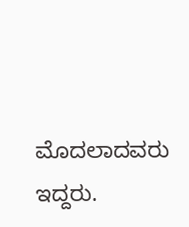ಮೊದಲಾದವರು ಇದ್ದರು.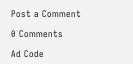Post a Comment

0 Comments

Ad Code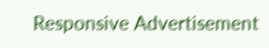Responsive Advertisement